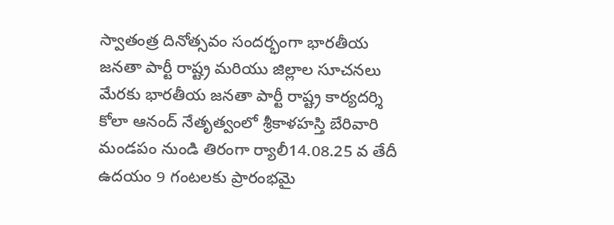స్వాతంత్ర దినోత్సవం సందర్భంగా భారతీయ జనతా పార్టీ రాష్ట్ర మరియు జిల్లాల సూచనలు మేరకు భారతీయ జనతా పార్టీ రాష్ట్ర కార్యదర్శి కోలా ఆనంద్ నేతృత్వంలో శ్రీకాళహస్తి బేరివారి మండపం నుండి తిరంగా ర్యాలీ14.08.25 వ తేదీ
ఉదయం 9 గంటలకు ప్రారంభమై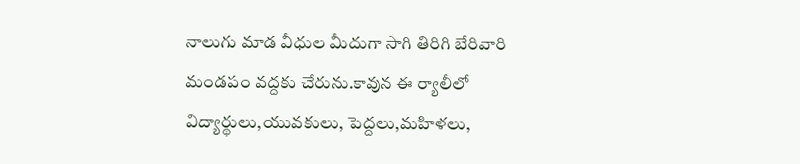నాలుగు మాడ వీధుల మీదుగా సాగి తిరిగి బేరివారి మండపం వద్దకు చేరును.కావున ఈ ర్యాలీలో విద్యార్థులు,యువకులు, పెద్దలు,మహిళలు,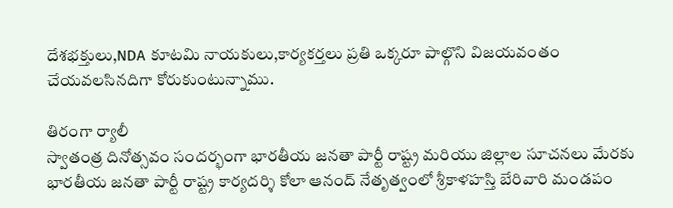దేశభక్తులు,NDA కూటమి నాయకులు,కార్యకర్తలు ప్రతి ఒక్కరూ పాల్గొని విజయవంతం చేయవలసినదిగా కోరుకుంటున్నాము.

తిరంగా ర్యాలీ
స్వాతంత్ర దినోత్సవం సందర్భంగా భారతీయ జనతా పార్టీ రాష్ట్ర మరియు జిల్లాల సూచనలు మేరకు భారతీయ జనతా పార్టీ రాష్ట్ర కార్యదర్శి కోలా ఆనంద్ నేతృత్వంలో శ్రీకాళహస్తి బేరివారి మండపం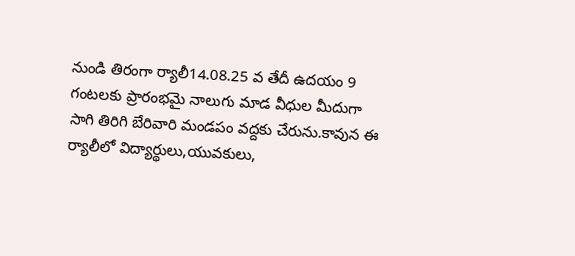నుండి తిరంగా ర్యాలీ14.08.25 వ తేదీ ఉదయం 9 గంటలకు ప్రారంభమై నాలుగు మాడ వీధుల మీదుగా సాగి తిరిగి బేరివారి మండపం వద్దకు చేరును.కావున ఈ ర్యాలీలో విద్యార్థులు,యువకులు,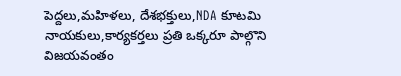పెద్దలు,మహిళలు, దేశభక్తులు,NDA కూటమి నాయకులు,కార్యకర్తలు ప్రతి ఒక్కరూ పాల్గొని విజయవంతం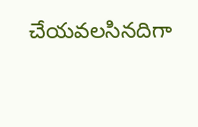చేయవలసినదిగా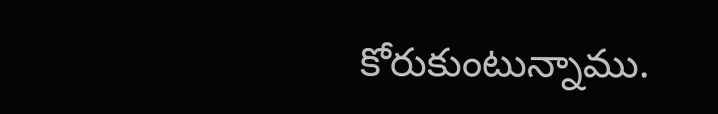కోరుకుంటున్నాము.